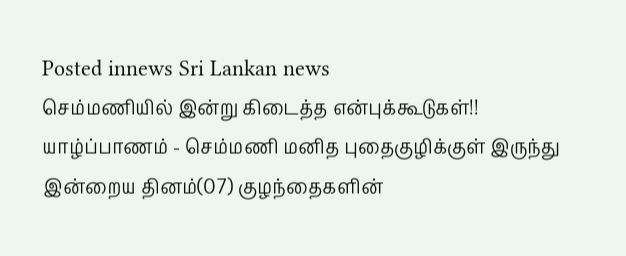Posted innews Sri Lankan news
செம்மணியில் இன்று கிடைத்த என்புக்கூடுகள்!!
யாழ்ப்பாணம் - செம்மணி மனித புதைகுழிக்குள் இருந்து இன்றைய தினம்(07) குழந்தைகளின்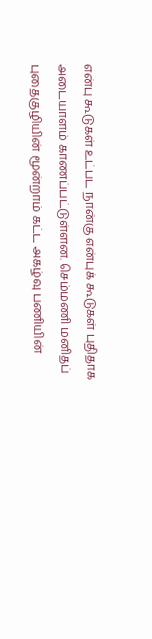என்பு கூடுகள் உட்பட நான்கு என்புக் கூடுகள் புதிதாக அடையாளம் காணப்பட்டுள்ளன. செம்மணி மனிதப் புதைகுழியின் மூன்றாம் கட்ட அகழ்வு பணியின்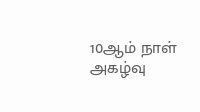10ஆம் நாள் அகழ்வு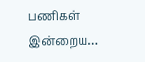பணிகள் இன்றைய…